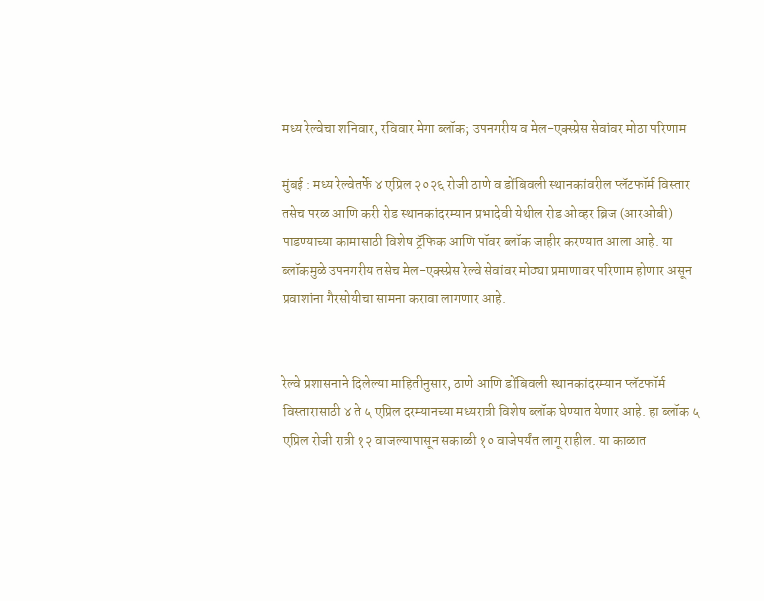मध्य रेल्वेचा शनिवार, रविवार मेगा ब्लॉक; उपनगरीय व मेल-एक्स्प्रेस सेवांवर मोठा परिणाम

मुंबई : मध्य रेल्वेतर्फे ४ एप्रिल २०२६ रोजी ठाणे व डोंबिवली स्थानकांवरील प्लॅटफॉर्म विस्तार तसेच परळ आणि करी रोड स्थानकांदरम्यान प्रभादेवी येथील रोड ओव्हर ब्रिज (आरओबी) पाडण्याच्या कामासाठी विशेष ट्रॅफिक आणि पॉवर ब्लॉक जाहीर करण्यात आला आहे. या ब्लॉकमुळे उपनगरीय तसेच मेल-एक्स्प्रेस रेल्वे सेवांवर मोठ्या प्रमाणावर परिणाम होणार असून प्रवाशांना गैरसोयीचा सामना करावा लागणार आहे.


रेल्वे प्रशासनाने दिलेल्या माहितीनुसार, ठाणे आणि डोंबिवली स्थानकांदरम्यान प्लॅटफॉर्म विस्तारासाठी ४ ते ५ एप्रिल दरम्यानच्या मध्यरात्री विशेष ब्लॉक घेण्यात येणार आहे. हा ब्लॉक ५ एप्रिल रोजी रात्री १२ वाजल्यापासून सकाळी १० वाजेपर्यंत लागू राहील. या काळात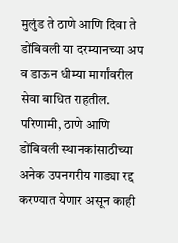मुलुंड ते ठाणे आणि दिवा ते डोंबिवली या दरम्यानच्या अप व डाऊन धीम्या मार्गांवरील सेवा बाधित राहतील. परिणामी, ठाणे आणि डोंबिवली स्थानकांसाठीच्या अनेक उपनगरीय गाड्या रद्द करण्यात येणार असून काही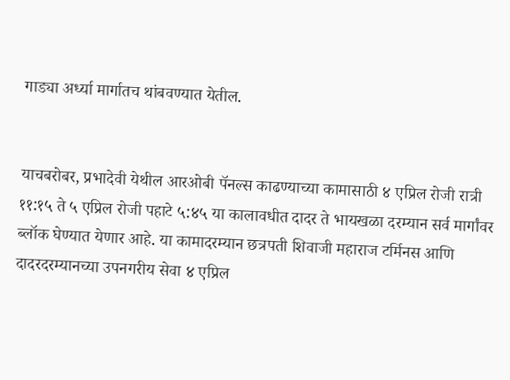गाड्या अर्ध्या मार्गातच थांबवण्यात येतील.


याचबरोबर, प्रभादेवी येथील आरओबी पॅनल्स काढण्याच्या कामासाठी ४ एप्रिल रोजी रात्री ११:१५ ते ५ एप्रिल रोजी पहाटे ५:४५ या कालावधीत दादर ते भायखळा दरम्यान सर्व मार्गांवर ब्लॉक घेण्यात येणार आहे. या कामादरम्यान छत्रपती शिवाजी महाराज टर्मिनस आणि दादरदरम्यानच्या उपनगरीय सेवा ४ एप्रिल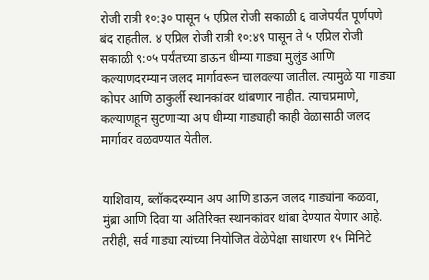रोजी रात्री १०:३० पासून ५ एप्रिल रोजी सकाळी ६ वाजेपर्यंत पूर्णपणे बंद राहतील. ४ एप्रिल रोजी रात्री १०:४९ पासून ते ५ एप्रिल रोजी सकाळी ९:०५ पर्यंतच्या डाऊन धीम्या गाड्या मुलुंड आणि कल्याणदरम्यान जलद मार्गावरून चालवल्या जातील. त्यामुळे या गाड्या कोपर आणि ठाकुर्ली स्थानकांवर थांबणार नाहीत. त्याचप्रमाणे, कल्याणहून सुटणाऱ्या अप धीम्या गाड्याही काही वेळासाठी जलद मार्गावर वळवण्यात येतील.


याशिवाय, ब्लॉकदरम्यान अप आणि डाऊन जलद गाड्यांना कळवा, मुंब्रा आणि दिवा या अतिरिक्त स्थानकांवर थांबा देण्यात येणार आहे. तरीही, सर्व गाड्या त्यांच्या नियोजित वेळेपेक्षा साधारण १५ मिनिटे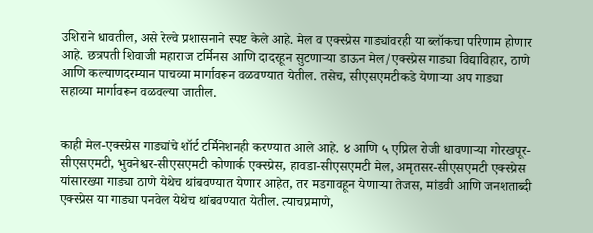उशिराने धावतील, असे रेल्वे प्रशासनाने स्पष्ट केले आहे. मेल व एक्स्प्रेस गाड्यांवरही या ब्लॉकचा परिणाम होणार आहे. छत्रपती शिवाजी महाराज टर्मिनस आणि दादरहून सुटणाऱ्या डाऊन मेल/एक्स्प्रेस गाड्या विद्याविहार, ठाणे आणि कल्याणदरम्यान पाचव्या मार्गावरून वळवण्यात येतील. तसेच, सीएसएमटीकडे येणाऱ्या अप गाड्या सहाव्या मार्गावरून वळवल्या जातील.


काही मेल-एक्स्प्रेस गाड्यांचे शॉर्ट टर्मिनेशनही करण्यात आले आहे. ४ आणि ५ एप्रिल रोजी धावणाऱ्या गोरखपूर-सीएसएमटी, भुवनेश्वर-सीएसएमटी कोणार्क एक्स्प्रेस, हावडा-सीएसएमटी मेल, अमृतसर-सीएसएमटी एक्स्प्रेस यांसारख्या गाड्या ठाणे येथेच थांबवण्यात येणार आहेत, तर मडगावहून येणाऱ्या तेजस, मांडवी आणि जनशताब्दी एक्स्प्रेस या गाड्या पनवेल येथेच थांबवण्यात येतील. त्याचप्रमाणे,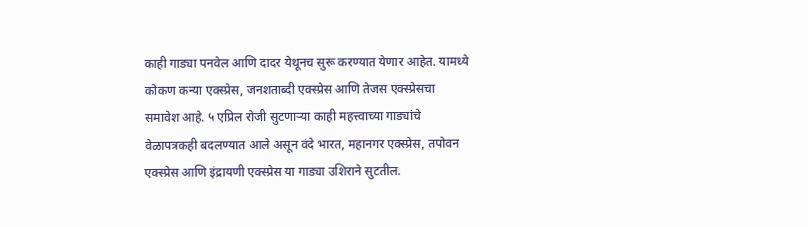काही गाड्या पनवेल आणि दादर येथूनच सुरू करण्यात येणार आहेत. यामध्ये कोकण कन्या एक्स्प्रेस, जनशताब्दी एक्स्प्रेस आणि तेजस एक्स्प्रेसचा समावेश आहे. ५ एप्रिल रोजी सुटणाऱ्या काही महत्त्वाच्या गाड्यांचे वेळापत्रकही बदलण्यात आले असून वंदे भारत, महानगर एक्स्प्रेस, तपोवन एक्स्प्रेस आणि इंद्रायणी एक्स्प्रेस या गाड्या उशिराने सुटतील.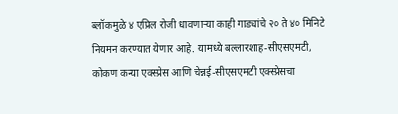ब्लॉकमुळे ४ एप्रिल रोजी धावणाऱ्या काही गाड्यांचे २० ते ४० मिनिटे नियमन करण्यात येणार आहे. यामध्ये बल्लारशाह-सीएसएमटी, कोकण कन्या एक्स्प्रेस आणि चेन्नई-सीएसएमटी एक्स्प्रेसचा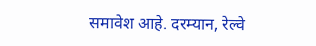समावेश आहे. दरम्यान, रेल्वे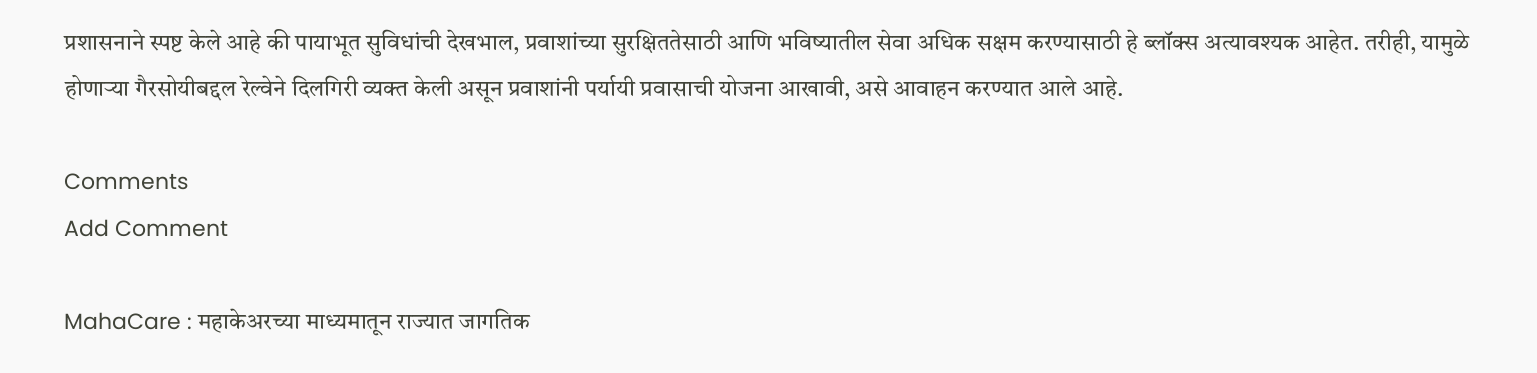प्रशासनाने स्पष्ट केले आहे की पायाभूत सुविधांची देखभाल, प्रवाशांच्या सुरक्षिततेसाठी आणि भविष्यातील सेवा अधिक सक्षम करण्यासाठी हे ब्लॉक्स अत्यावश्यक आहेत. तरीही, यामुळे होणाऱ्या गैरसोयीबद्दल रेल्वेने दिलगिरी व्यक्त केली असून प्रवाशांनी पर्यायी प्रवासाची योजना आखावी, असे आवाहन करण्यात आले आहे.

Comments
Add Comment

MahaCare : महाकेअरच्या माध्यमातून राज्यात जागतिक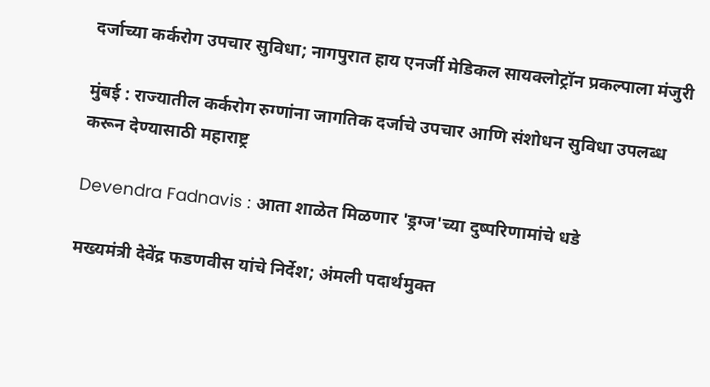दर्जाच्या कर्करोग उपचार सुविधा; नागपुरात हाय एनर्जी मेडिकल सायक्लोट्रॉन प्रकल्पाला मंजुरी

मुंबई : राज्यातील कर्करोग रुग्णांना जागतिक दर्जाचे उपचार आणि संशोधन सुविधा उपलब्ध करून देण्यासाठी महाराष्ट्र

Devendra Fadnavis : आता शाळेत मिळणार 'ड्रग्ज'च्या दुष्परिणामांचे धडे

मख्यमंत्री देवेंद्र फडणवीस यांचे निर्देश; अंमली पदार्थमुक्त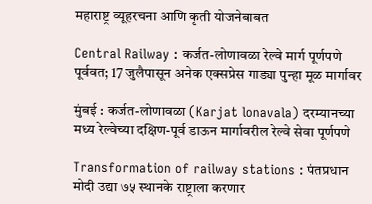महाराष्ट्र व्यूहरचना आणि कृती योजनेबाबत

Central Railway : कर्जत-लोणावळा रेल्वे मार्ग पूर्णपणे पूर्ववत; 17 जुलैपासून अनेक एक्सप्रेस गाड्या पुन्हा मूळ मार्गावर

मुंबई : कर्जत-लोणावळा (Karjat lonavala) दरम्यानच्या मध्य रेल्वेच्या दक्षिण-पूर्व डाऊन मार्गावरील रेल्वे सेवा पूर्णपणे

Transformation of railway stations : पंतप्रधान मोदी उद्या ७५ स्थानके राष्ट्राला करणार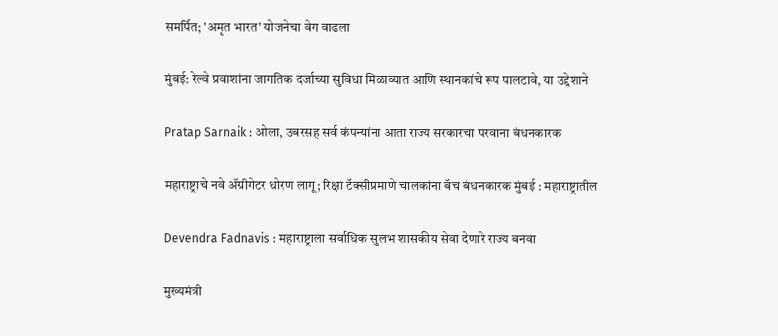समर्पित; 'अमृत भारत' योजनेचा वेग वाढला

मुंबई: रेल्वे प्रवाशांना जागतिक दर्जाच्या सुविधा मिळाव्यात आणि स्थानकांचे रूप पालटावे, या उद्देशाने

Pratap Sarnaik : ओला, उबरसह सर्व कंपन्यांना आता राज्य सरकारचा परवाना बंधनकारक

महाराष्ट्राचे नवे ॲग्रीगेटर धोरण लागू; रिक्षा टॅक्सीप्रमाणे चालकांना बॅच बंधनकारक मुंबई : महाराष्ट्रातील

Devendra Fadnavis : महाराष्ट्राला सर्वाधिक सुलभ शासकीय सेवा देणारे राज्य बनवा

मुख्यमंत्री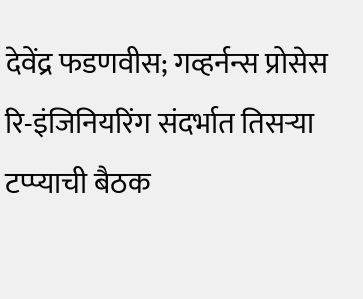देवेंद्र फडणवीस; गव्हर्नन्स प्रोसेस रि-इंजिनियरिंग संदर्भात तिसऱ्या टप्प्याची बैठक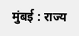मुंबई : राज्य